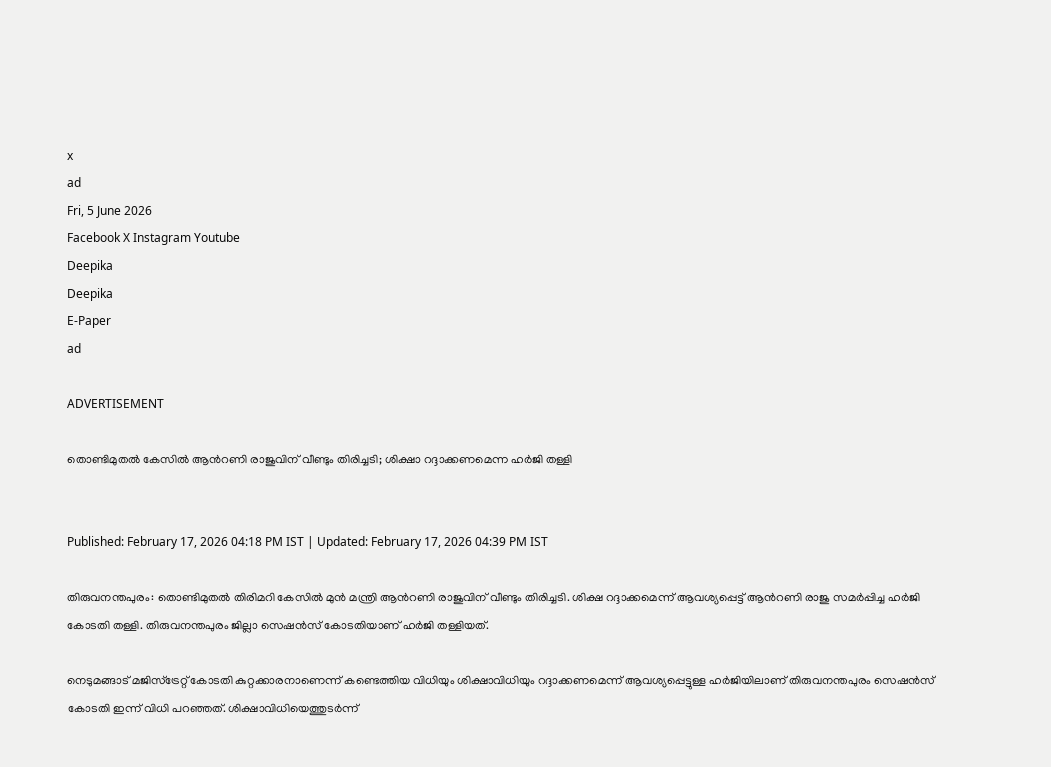x
ad
Fri, 5 June 2026
Facebook X Instagram Youtube
Deepika
Deepika
E-Paper
ad

ADVERTISEMENT

തൊണ്ടിമുതൽ കേസിൽ ആന്‍റണി രാജുവിന് വീണ്ടും തിരിച്ചടി; ശിക്ഷാ റദ്ദാക്കണമെന്ന ഹർജി തള്ളി


Published: February 17, 2026 04:18 PM IST | Updated: February 17, 2026 04:39 PM IST

തിരുവനന്തപുരം: തൊണ്ടിമുതൽ തിരിമറി കേസിൽ മുൻ മന്ത്രി ആന്‍റണി രാജുവിന് വീണ്ടും തിരിച്ചടി. ശിക്ഷ റദ്ദാക്കമെന്ന് ആവശ്യപ്പെട്ട് ആന്‍റണി രാജു സമർപ്പിച്ച ഹർജി കോടതി തള്ളി. തിരുവനന്തപുരം ജില്ലാ സെഷൻസ് കോടതിയാണ് ഹർജി തള്ളിയത്.

നെടുമങ്ങാട് മജിസ്‌ട്രേറ്റ് കോടതി കുറ്റക്കാരനാണെന്ന് കണ്ടെത്തിയ വിധിയും ശിക്ഷാവിധിയും റദ്ദാക്കണമെന്ന് ആവശ്യപ്പെട്ടുള്ള ഹർജിയിലാണ് തിരുവനന്തപുരം സെഷൻസ് കോടതി ഇന്ന് വിധി പറഞ്ഞത്. ശിക്ഷാവിധിയെത്തുടർന്ന്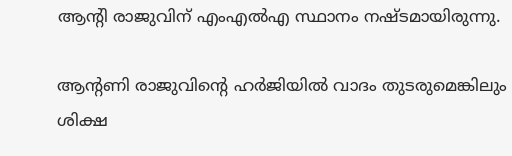ആന്‍റി രാജുവിന് എംഎൽഎ സ്ഥാനം നഷ്ടമായിരുന്നു.

ആന്‍റണി രാജുവിന്‍റെ ഹര്‍ജിയിൽ വാദം തുടരുമെങ്കിലും ശിക്ഷ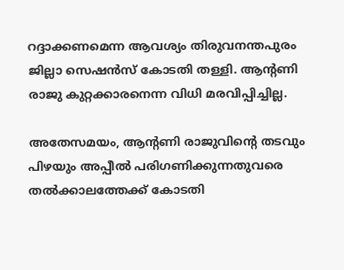റദ്ദാക്കണമെന്ന ആവശ്യം തിരുവനന്തപുരം ജില്ലാ സെഷൻസ് കോടതി തള്ളി. ആന്‍റണി രാജു കുറ്റക്കാരനെന്ന വിധി മരവിപ്പിച്ചില്ല.

അതേസമയം, ആന്‍റണി രാജുവിന്‍റെ തടവും പിഴയും അപ്പീൽ പരിഗണിക്കുന്നതുവരെ തൽക്കാലത്തേക്ക് കോടതി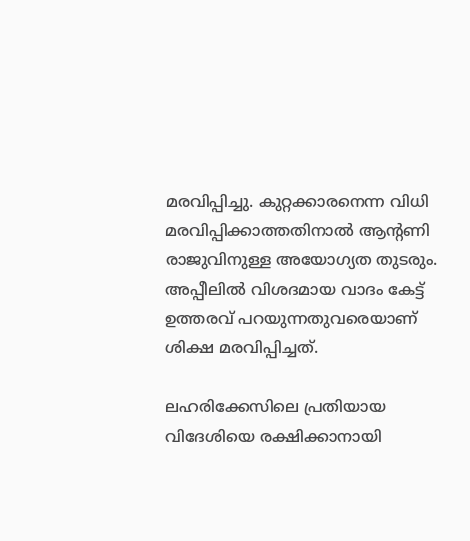മരവിപ്പിച്ചു. കുറ്റക്കാരനെന്ന വിധി മരവിപ്പിക്കാത്തതിനാൽ ആന്‍റണി രാജുവിനുള്ള അയോഗ്യത തുടരും. അപ്പീലിൽ വിശദമായ വാദം കേട്ട് ഉത്തരവ് പറയുന്നതുവരെയാണ് ശിക്ഷ മരവിപ്പിച്ചത്.

ലഹരിക്കേസിലെ പ്രതിയായ വിദേശിയെ രക്ഷിക്കാനായി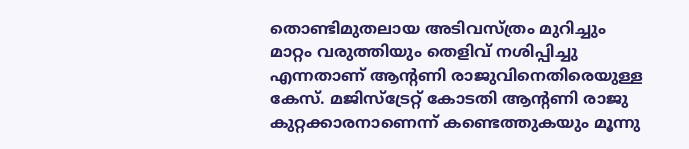തൊണ്ടിമുതലായ അടിവസ്ത്രം മുറിച്ചും മാറ്റം വരുത്തിയും തെളിവ് നശിപ്പിച്ചു എന്നതാണ് ആന്‍റണി രാജുവിനെതിരെയുള്ള കേസ്. മജിസ്‌ട്രേറ്റ് കോടതി ആന്‍റണി രാജു കുറ്റക്കാരനാണെന്ന് കണ്ടെത്തുകയും മൂന്നു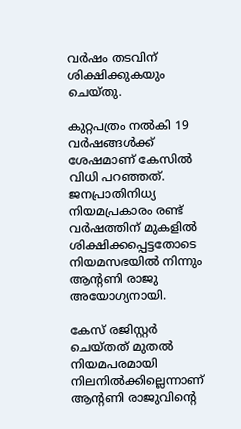വർഷം തടവിന് ശിക്ഷിക്കുകയും ചെയ്തു.

കുറ്റപത്രം നൽകി 19 വർഷങ്ങൾക്ക് ശേഷമാണ് കേസിൽ വിധി പറഞ്ഞത്. ജനപ്രാതിനിധ്യ നിയമപ്രകാരം രണ്ട് വർഷത്തിന് മുകളിൽ ശിക്ഷിക്കപ്പെട്ടതോടെ നിയമസഭയിൽ നിന്നും ആന്‍റണി രാജു അയോഗ്യനായി.

കേസ് രജിസ്റ്റർ ചെയ്തത് മുതൽ നിയമപരമായി നിലനിൽക്കില്ലെന്നാണ് ആന്‍റണി രാജുവിന്‍റെ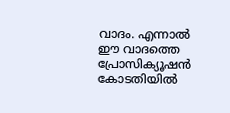വാദം. എന്നാൽ ഈ വാദത്തെ പ്രോസിക്യൂഷൻ കോടതിയിൽ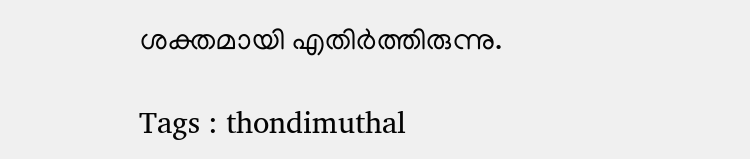ശക്തമായി എതിർത്തിരുന്നു.

Tags : thondimuthal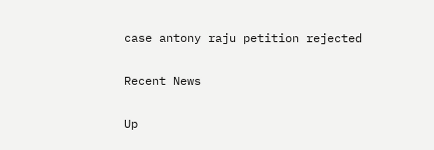case antony raju petition rejected

Recent News

Up